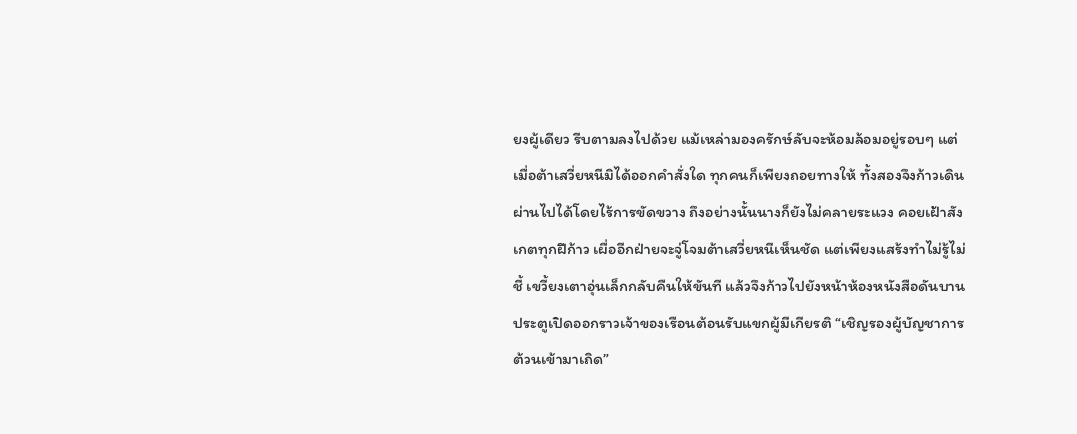ยงผู้เดียว รีบตามลงไปด้วย แม้เหล่ามองครักษ์ลับจะห้อมล้อมอยู่รอบๆ แต่เมื่อต้าเสวี่ยหนีมิได้ออกคำสั่งใด ทุกคนก็เพียงถอยทางให้ ทั้งสองจึงก้าวเดินผ่านไปได้โดยไร้การขัดขวาง ถึงอย่างนั้นนางก็ยังไม่คลายระแวง คอยเฝ้าสังเกตทุกฝีก้าว เผื่ออีกฝ่ายจะจู่โจมต้าเสวี่ยหนีเห็นชัด แต่เพียงแสร้งทำไม่รู้ไม่ชี้ เขวี้ยงเตาอุ่นเล็กกลับคืนให้ขันที แล้วจึงก้าวไปยังหน้าห้องหนังสือดันบานประตูเปิดออกราวเจ้าของเรือนต้อนรับแขกผู้มีเกียรติ “เชิญรองผู้บัญชาการต้วนเข้ามาเถิด”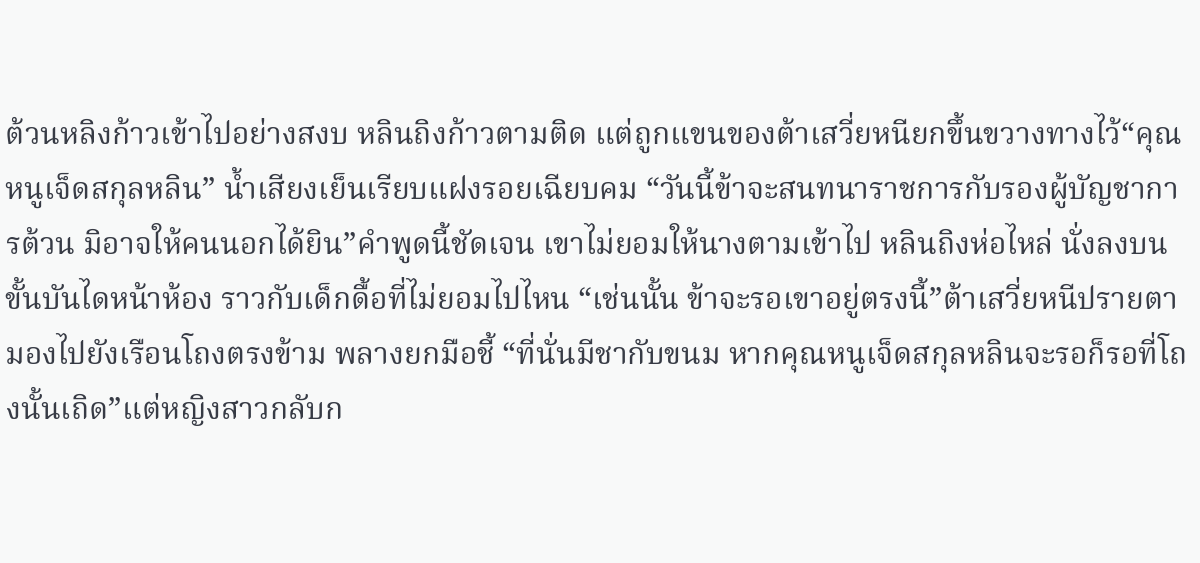ต้วนหลิงก้าวเข้าไปอย่างสงบ หลินถิงก้าวตามติด แต่ถูกแขนของต้าเสวี่ยหนียกขึ้นขวางทางไว้“คุณหนูเจ็ดสกุลหลิน” น้ำเสียงเย็นเรียบแฝงรอยเฉียบคม “วันนี้ข้าจะสนทนาราชการกับรองผู้บัญชาการต้วน มิอาจให้คนนอกได้ยิน”คำพูดนี้ชัดเจน เขาไม่ยอมให้นางตามเข้าไป หลินถิงห่อไหล่ นั่งลงบนขั้นบันไดหน้าห้อง ราวกับเด็กดื้อที่ไม่ยอมไปไหน “เช่นนั้น ข้าจะรอเขาอยู่ตรงนี้”ต้าเสวี่ยหนีปรายตามองไปยังเรือนโถงตรงข้าม พลางยกมือชี้ “ที่นั่นมีชากับขนม หากคุณหนูเจ็ดสกุลหลินจะรอก็รอที่โถงนั้นเถิด”แต่หญิงสาวกลับก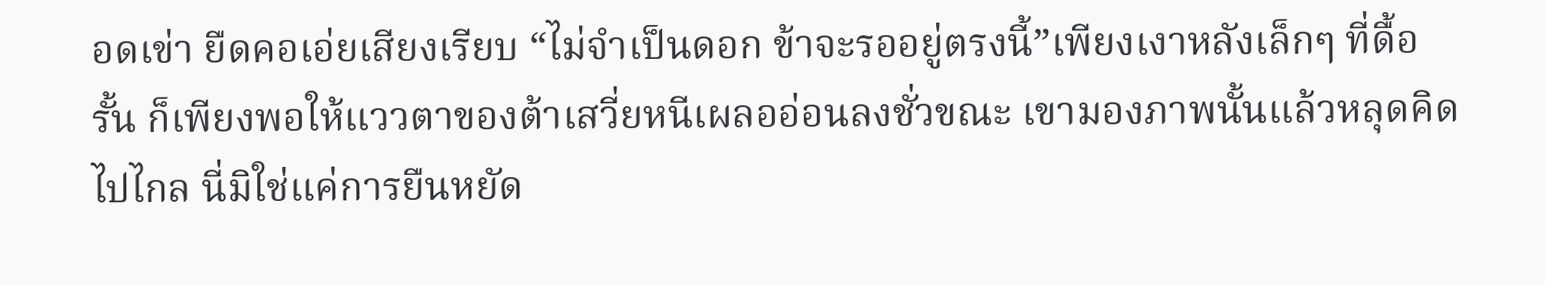อดเข่า ยืดคอเอ่ยเสียงเรียบ “ไม่จำเป็นดอก ข้าจะรออยู่ตรงนี้”เพียงเงาหลังเล็กๆ ที่ดื้อรั้น ก็เพียงพอให้แววตาของต้าเสวี่ยหนีเผลออ่อนลงชั่วขณะ เขามองภาพนั้นแล้วหลุดคิดไปไกล นี่มิใช่แค่การยืนหยัด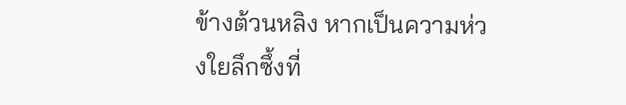ข้างต้วนหลิง หากเป็นความห่วงใยลึกซึ้งที่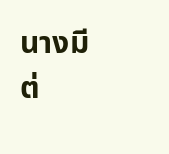นางมีต่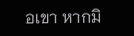อเขา หากมิ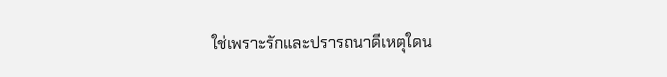ใช่เพราะรักและปรารถนาดีเหตุใดน